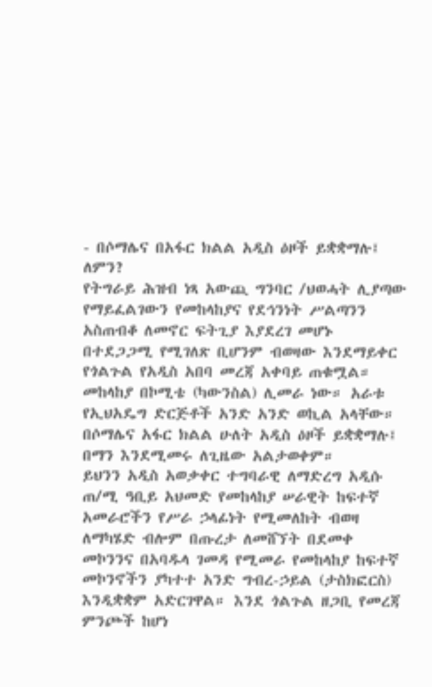- በሶማሌና በአፋር ክልል አዲስ ዕዞች ይቋቋማሉ፤ ለምን?
የትግራይ ሕዝብ ነጻ አውጪ ግንባር /ህወሓት ሊያጣው የማይፈልገውን የመከላከያና የደኅንነት ሥልጣንን አስጠብቆ ለመኖር ፍትጊያ እያደረገ መሆኑ በተደጋጋሚ የሚገለጽ ቢሆንም ብወዛው እንደማይቀር የጎልጉል የአዲስ አበባ መረጃ አቀባይ ጠቁሟል። መከላከያ በኮሚቴ (ካውንስል) ሊመራ ነው። አራቱ የኢህአዴግ ድርጅቶች አንድ አንድ ወኪል አላቸው። በሶማሌና አፋር ክልል ሁለት አዲስ ዕዞች ይቋቋማሉ፤ በማን እንደሚመሩ ለጊዜው አልታወቀም።
ይህንን አዲስ አወቃቀር ተግባራዊ ለማድረግ አዲሱ ጠ/ሚ ዓቢይ አህመድ የመከላከያ ሠራዊት ከፍተኛ አመራሮችን የሥራ ኃላፊነት የሚመለከት ብወዛ ለማካሄድ ብሎም በጡረታ ለመሸኘት በደመቀ መኮንንና በአባዱላ ገመዳ የሚመራ የመከላከያ ከፍተኛ መኮንኖችን ያካተተ አንድ ግብረ-ኃይል (ታስክፎርስ) እንዲቋቋም አድርገዋል። እንደ ጎልጉል ዘጋቢ የመረጃ ምንጮች ከሆነ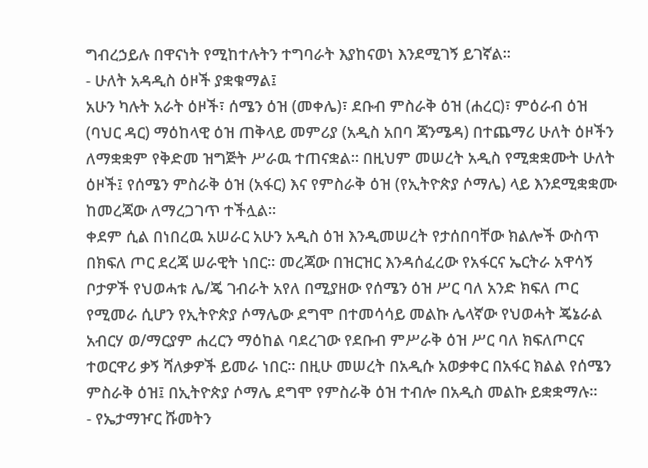ግብረኃይሉ በዋናነት የሚከተሉትን ተግባራት እያከናወነ እንደሚገኝ ይገኛል።
- ሁለት አዳዲስ ዕዞች ያቋቁማል፤
አሁን ካሉት አራት ዕዞች፣ ሰሜን ዕዝ (መቀሌ)፣ ደቡብ ምስራቅ ዕዝ (ሐረር)፣ ምዕራብ ዕዝ (ባህር ዳር) ማዕከላዊ ዕዝ ጠቅላይ መምሪያ (አዲስ አበባ ጃንሜዳ) በተጨማሪ ሁለት ዕዞችን ለማቋቋም የቅድመ ዝግጅት ሥራዉ ተጠናቋል። በዚህም መሠረት አዲስ የሚቋቋሙት ሁለት ዕዞች፤ የሰሜን ምስራቅ ዕዝ (አፋር) እና የምስራቅ ዕዝ (የኢትዮጵያ ሶማሌ) ላይ እንደሚቋቋሙ ከመረጃው ለማረጋገጥ ተችሏል።
ቀደም ሲል በነበረዉ አሠራር አሁን አዲስ ዕዝ እንዲመሠረት የታሰበባቸው ክልሎች ውስጥ በክፍለ ጦር ደረጃ ሠራዊት ነበር። መረጃው በዝርዝር እንዳሰፈረው የአፋርና ኤርትራ አዋሳኝ ቦታዎች የህወሓቱ ሌ/ጄ ገብራት አየለ በሚያዘው የሰሜን ዕዝ ሥር ባለ አንድ ክፍለ ጦር የሚመራ ሲሆን የኢትዮጵያ ሶማሌው ደግሞ በተመሳሳይ መልኩ ሌላኛው የህወሓት ጄኔራል አብርሃ ወ/ማርያም ሐረርን ማዕከል ባደረገው የደቡብ ምሥራቅ ዕዝ ሥር ባለ ክፍለጦርና ተወርዋሪ ቃኝ ሻለቃዎች ይመራ ነበር። በዚሁ መሠረት በአዲሱ አወቃቀር በአፋር ክልል የሰሜን ምስራቅ ዕዝ፤ በኢትዮጵያ ሶማሌ ደግሞ የምስራቅ ዕዝ ተብሎ በአዲስ መልኩ ይቋቋማሉ።
- የኤታማዦር ሹመትን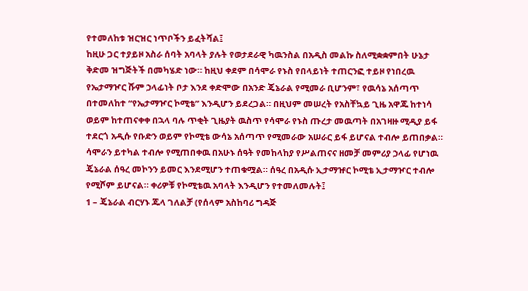የተመለከቱ ዝርዝር ነጥቦችን ይፈትሻል፤
ከዚሁ ጋር ተያይዞ አስራ ሰባት አባላት ያሉት የወታደራዊ ካዉንስል በአዲስ መልኩ ስለሚቋቋምበት ሁኔታ ቅድመ ዝግጅትች በመካሄድ ነው። ከዚህ ቀደም በሳሞራ የኑስ የበላይነት ተጠርንፎ ተይዞ የነበረዉ የኤታማዦር ሹም ኃላፊነት ቦታ እንደ ቀድሞው በአንድ ጄኔራል የሚመራ ቢሆንም፣ የዉሳኔ አሰጣጥ በተመለከተ “የኤታማዦር ኮሚቴ” እንዲሆን ይደረጋል። በዚህም መሠረት የአስቸኳይ ጊዜ አዋጁ ከተነሳ ወይም ከተጠናቀቀ በኋላ ባሉ ጥቂት ጊዜያት ዉስጥ የሳሞራ የኑስ ጡረታ መዉጣት በአገዛዙ ሚዲያ ይፋ ተደርጎ አዲሱ የቡድን ወይም የኮሚቴ ውሳኔ አሰጣጥ የሚመራው አሠራር ይፋ ይሆናል ተብሎ ይጠበቃል።
ሳሞራን ይተካል ተብሎ የሚጠበቀዉ በአሁኑ ሰዓት የመከላከያ የሥልጠናና ዘመቻ መምሪያ ኃላፊ የሆነዉ ጄኔራል ሰዓረ መኮንን ይመር እንደሚሆን ተጠቁሟል። ሰዓረ በአዲሱ ኢታማዡር ኮሚቴ ኢታማዦር ተብሎ የሚሾም ይሆናል። ቀሪዎቹ የኮሚቴዉ አባላት እንዲሆን የተመለመሉት፤
1 – ጄኔራል ብርሃኑ ጁላ ገለልቻ (የሰላም አስከባሪ ግዳጅ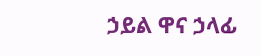ኃይል ዋና ኃላፊ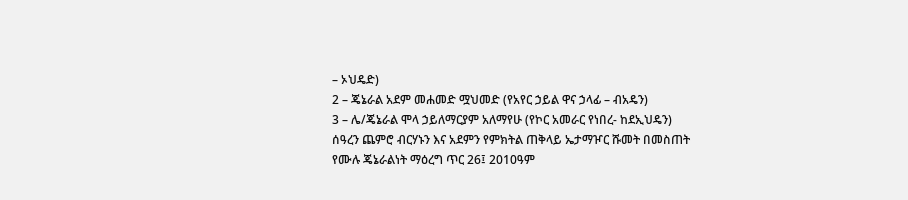– ኦህዴድ)
2 – ጄኔራል አደም መሐመድ ሟህመድ (የአየር ኃይል ዋና ኃላፊ – ብአዴን)
3 – ሌ/ጄኔራል ሞላ ኃይለማርያም አለማየሁ (የኮር አመራር የነበረ- ከደኢህዴን)
ሰዓረን ጨምሮ ብርሃኑን እና አደምን የምክትል ጠቅላይ ኤታማዦር ሹመት በመስጠት የሙሉ ጄኔራልነት ማዕረግ ጥር 26፤ 2010ዓም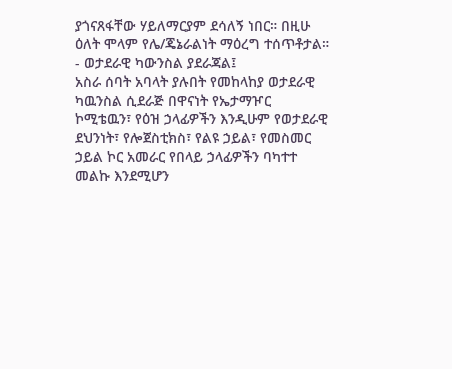ያጎናጸፋቸው ሃይለማርያም ደሳለኝ ነበር። በዚሁ ዕለት ሞላም የሌ/ጄኔራልነት ማዕረግ ተሰጥቶታል።
- ወታደራዊ ካውንስል ያደራጃል፤
አስራ ሰባት አባላት ያሉበት የመከላከያ ወታደራዊ ካዉንስል ሲደራጅ በዋናነት የኤታማዦር ኮሚቴዉን፣ የዕዝ ኃላፊዎችን እንዲሁም የወታደራዊ ደህንነት፣ የሎጀስቲክስ፣ የልዩ ኃይል፣ የመስመር ኃይል ኮር አመራር የበላይ ኃላፊዎችን ባካተተ መልኩ እንደሚሆን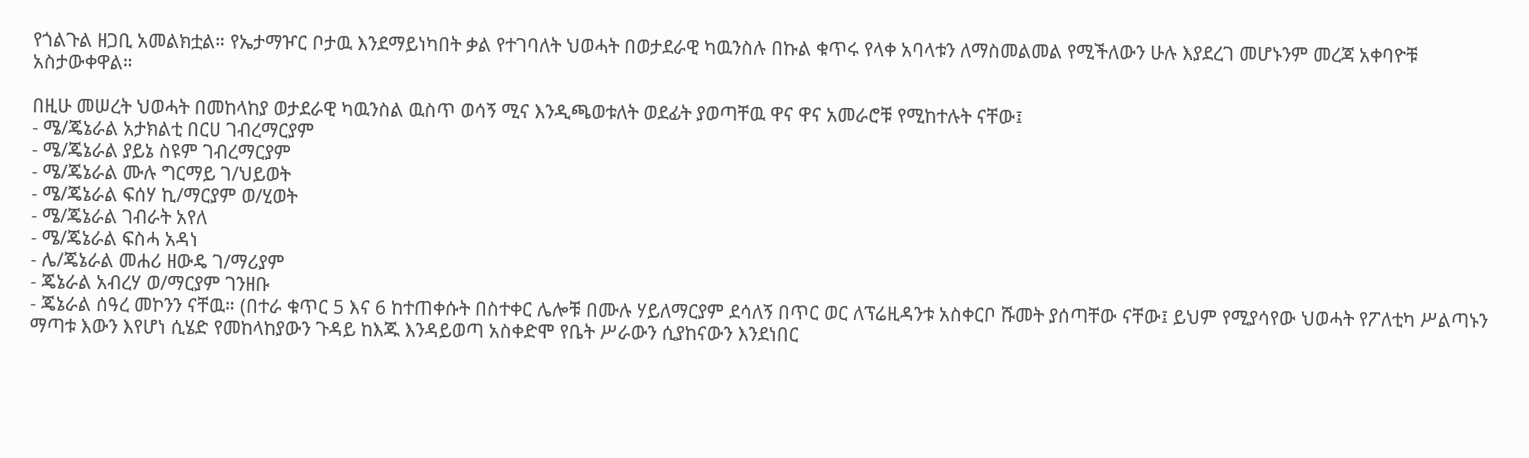የጎልጉል ዘጋቢ አመልክቷል። የኤታማዦር ቦታዉ እንደማይነካበት ቃል የተገባለት ህወሓት በወታደራዊ ካዉንስሉ በኩል ቁጥሩ የላቀ አባላቱን ለማስመልመል የሚችለውን ሁሉ እያደረገ መሆኑንም መረጃ አቀባዮቹ አስታውቀዋል።

በዚሁ መሠረት ህወሓት በመከላከያ ወታደራዊ ካዉንስል ዉስጥ ወሳኝ ሚና እንዲጫወቱለት ወደፊት ያወጣቸዉ ዋና ዋና አመራሮቹ የሚከተሉት ናቸው፤
- ሜ/ጄኔራል አታክልቲ በርሀ ገብረማርያም
- ሜ/ጄኔራል ያይኔ ስዩም ገብረማርያም
- ሜ/ጄኔራል ሙሉ ግርማይ ገ/ህይወት
- ሜ/ጄኔራል ፍሰሃ ኪ/ማርያም ወ/ሂወት
- ሜ/ጄኔራል ገብራት አየለ
- ሜ/ጄኔራል ፍስሓ አዳነ
- ሌ/ጄኔራል መሐሪ ዘውዴ ገ/ማሪያም
- ጄኔራል አብረሃ ወ/ማርያም ገንዘቡ
- ጄኔራል ሰዓረ መኮንን ናቸዉ። (በተራ ቁጥር 5 እና 6 ከተጠቀሱት በስተቀር ሌሎቹ በሙሉ ሃይለማርያም ደሳለኝ በጥር ወር ለፕሬዚዳንቱ አስቀርቦ ሹመት ያሰጣቸው ናቸው፤ ይህም የሚያሳየው ህወሓት የፖለቲካ ሥልጣኑን ማጣቱ እውን እየሆነ ሲሄድ የመከላከያውን ጉዳይ ከእጁ እንዳይወጣ አስቀድሞ የቤት ሥራውን ሲያከናውን እንደነበር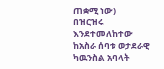ጠቋሚ ነው)
በዝርዝሩ እንደተመለከተው ከአስራ ሰባቱ ወታደራዊ ካዉንስል አባላት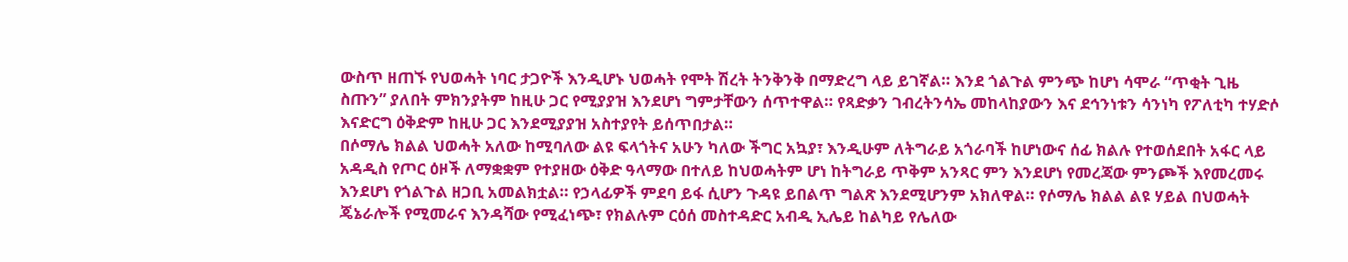ውስጥ ዘጠኙ የህወሓት ነባር ታጋዮች እንዲሆኑ ህወሓት የሞት ሽረት ትንቅንቅ በማድረግ ላይ ይገኛል። እንደ ጎልጉል ምንጭ ከሆነ ሳሞራ “ጥቂት ጊዜ ስጡን” ያለበት ምክንያትም ከዚሁ ጋር የሚያያዝ እንደሆነ ግምታቸውን ሰጥተዋል። የጻድቃን ገብረትንሳኤ መከላከያውን እና ደኅንነቱን ሳንነካ የፖለቲካ ተሃድሶ እናድርግ ዕቅድም ከዚሁ ጋር እንደሚያያዝ አስተያየት ይሰጥበታል።
በሶማሌ ክልል ህወሓት አለው ከሚባለው ልዩ ፍላጎትና አሁን ካለው ችግር አኳያ፣ እንዲሁም ለትግራይ አጎራባች ከሆነውና ሰፊ ክልሉ የተወሰደበት አፋር ላይ አዳዲስ የጦር ዕዞች ለማቋቋም የተያዘው ዕቅድ ዓላማው በተለይ ከህወሓትም ሆነ ከትግራይ ጥቅም አንጻር ምን እንደሆነ የመረጃው ምንጮች እየመረመሩ እንደሆነ የጎልጉል ዘጋቢ አመልክቷል። የኃላፊዎች ምደባ ይፋ ሲሆን ጉዳዩ ይበልጥ ግልጽ እንደሚሆንም አክለዋል። የሶማሌ ክልል ልዩ ሃይል በህወሓት ጄኔራሎች የሚመራና እንዳሻው የሚፈነጭ፣ የክልሉም ርዕሰ መስተዳድር አብዲ ኢሌይ ከልካይ የሌለው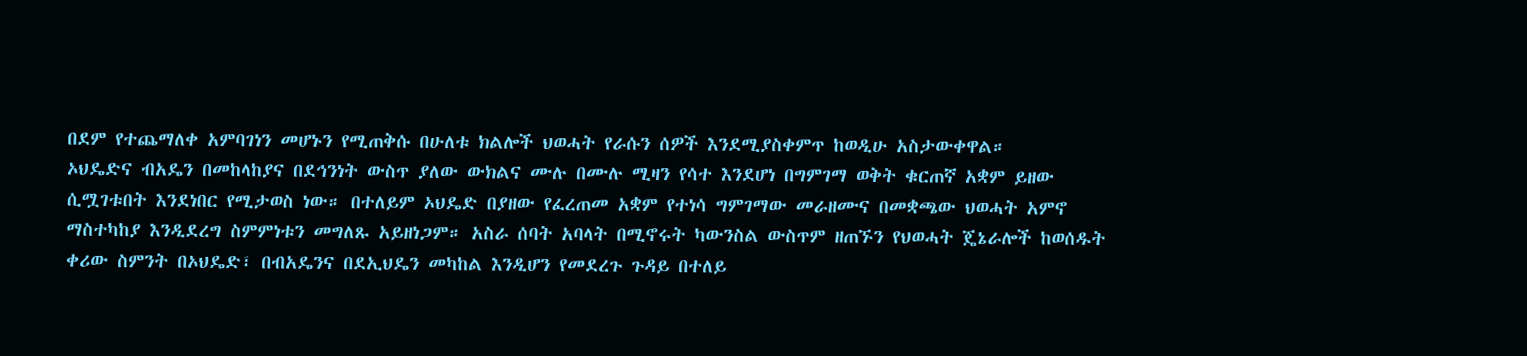በደም የተጨማለቀ አምባገነን መሆኑን የሚጠቅሱ በሁለቱ ክልሎች ህወሓት የራሱን ሰዎች እንደሚያስቀምጥ ከወዲሁ አስታውቀዋል።
ኦህዴድና ብአዴን በመከላከያና በደኅንነት ውስጥ ያለው ውክልና ሙሉ በሙሉ ሚዛን የሳተ እንደሆነ በግምገማ ወቅት ቁርጠኛ አቋም ይዘው ሲሟገቱበት እንደነበር የሚታወስ ነው። በተለይም ኦህዴድ በያዘው የፈረጠመ አቋም የተነሳ ግምገማው መራዘሙና በመቋጫው ህወሓት አምኖ ማስተካከያ እንዲደረግ ስምምነቱን መግለጹ አይዘነጋም። አስራ ሰባት አባላት በሚኖሩት ካውንስል ውስጥም ዘጠኙን የህወሓት ጄኔራሎች ከወሰዱት ቀሪው ስምንት በኦህዴድ፣ በብአዴንና በደኢህዴን መካከል እንዲሆን የመደረጉ ጉዳይ በተለይ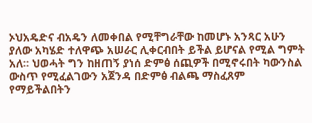ኦህአዴድና ብአዴን ለመቀበል የሚቸግራቸው ከመሆኑ አንጻር አሁን ያለው አካሄድ ተለዋጭ አሠራር ሊቀርብበት ይችል ይሆናል የሚል ግምት አለ። ህወሓት ግን ከዘጠኝ ያነሰ ድምፅ ሰጪዎች በሚኖሩበት ካውንስል ውስጥ የሚፈልገውን አጀንዳ በድምፅ ብልጫ ማስፈጸም የማይችልበትን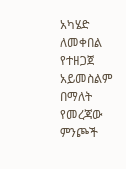አካሄድ ለመቀበል የተዘጋጀ አይመስልም በማለት የመረጃው ምንጮች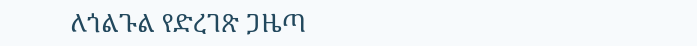ለጎልጉል የድረገጽ ጋዜጣ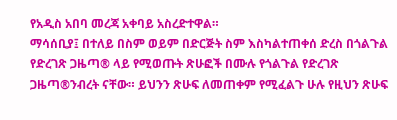የአዲስ አበባ መረጃ አቀባይ አስረድተዋል።
ማሳሰቢያ፤ በተለይ በስም ወይም በድርጅት ስም እስካልተጠቀሰ ድረስ በጎልጉል የድረገጽ ጋዜጣ® ላይ የሚወጡት ጽሁፎች በሙሉ የጎልጉል የድረገጽ ጋዜጣ®ንብረት ናቸው። ይህንን ጽሁፍ ለመጠቀም የሚፈልጉ ሁሉ የዚህን ጽሁፍ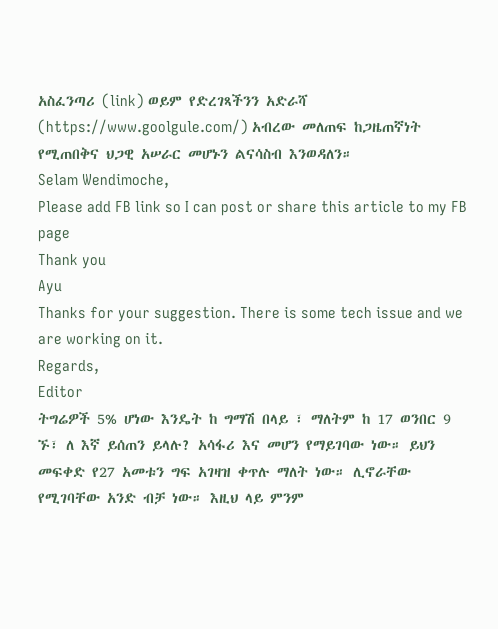አስፈንጣሪ (link) ወይም የድረገጻችንን አድራሻ (https://www.goolgule.com/) አብረው መለጠፍ ከጋዜጠኛነት የሚጠበቅና ህጋዊ አሠራር መሆኑን ልናሳስብ እንወዳለን።
Selam Wendimoche,
Please add FB link so I can post or share this article to my FB page
Thank you
Ayu
Thanks for your suggestion. There is some tech issue and we are working on it.
Regards,
Editor
ትግሬዎች 5% ሆነው እንዴት ከ ግማሽ በላይ ፣ ማለትም ከ 17 ወንበር 9 ኙ፣ ለ እኛ ይሰጠን ይላሉ? አሳፋሪ እና መሆን የማይገባው ነው። ይህን መፍቀድ የ27 አመቱን ግፍ አገዛዝ ቀጥሉ ማለት ነው። ሊኖራቸው የሚገባቸው አንድ ብቻ ነው። እዚህ ላይ ምንም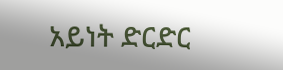አይነት ድርድር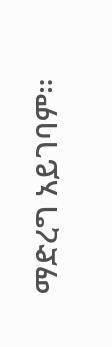ማድረግ አይገባም።